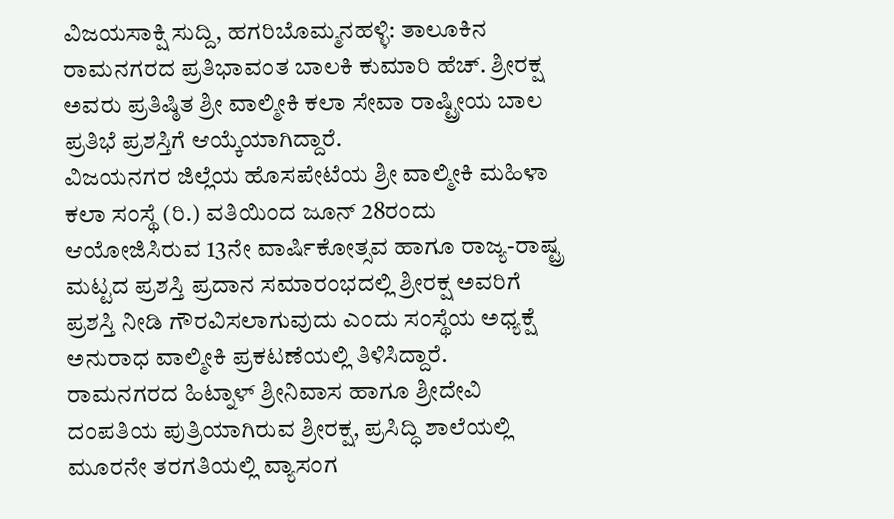ವಿಜಯಸಾಕ್ಷಿ ಸುದ್ದಿ, ಹಗರಿಬೊಮ್ಮನಹಳ್ಳಿ: ತಾಲೂಕಿನ ರಾಮನಗರದ ಪ್ರತಿಭಾವಂತ ಬಾಲಕಿ ಕುಮಾರಿ ಹೆಚ್. ಶ್ರೀರಕ್ಷ ಅವರು ಪ್ರತಿಷ್ಠಿತ ಶ್ರೀ ವಾಲ್ಮೀಕಿ ಕಲಾ ಸೇವಾ ರಾಷ್ಟ್ರೀಯ ಬಾಲ ಪ್ರತಿಭೆ ಪ್ರಶಸ್ತಿಗೆ ಆಯ್ಕೆಯಾಗಿದ್ದಾರೆ.
ವಿಜಯನಗರ ಜಿಲ್ಲೆಯ ಹೊಸಪೇಟೆಯ ಶ್ರೀ ವಾಲ್ಮೀಕಿ ಮಹಿಳಾ ಕಲಾ ಸಂಸ್ಥೆ (ರಿ.) ವತಿಯಿಂದ ಜೂನ್ 28ರಂದು ಆಯೋಜಿಸಿರುವ 13ನೇ ವಾರ್ಷಿಕೋತ್ಸವ ಹಾಗೂ ರಾಜ್ಯ-ರಾಷ್ಟ್ರ ಮಟ್ಟದ ಪ್ರಶಸ್ತಿ ಪ್ರದಾನ ಸಮಾರಂಭದಲ್ಲಿ ಶ್ರೀರಕ್ಷ ಅವರಿಗೆ ಪ್ರಶಸ್ತಿ ನೀಡಿ ಗೌರವಿಸಲಾಗುವುದು ಎಂದು ಸಂಸ್ಥೆಯ ಅಧ್ಯಕ್ಷೆ ಅನುರಾಧ ವಾಲ್ಮೀಕಿ ಪ್ರಕಟಣೆಯಲ್ಲಿ ತಿಳಿಸಿದ್ದಾರೆ.
ರಾಮನಗರದ ಹಿಟ್ನಾಳ್ ಶ್ರೀನಿವಾಸ ಹಾಗೂ ಶ್ರೀದೇವಿ ದಂಪತಿಯ ಪುತ್ರಿಯಾಗಿರುವ ಶ್ರೀರಕ್ಷ, ಪ್ರಸಿದ್ಧಿ ಶಾಲೆಯಲ್ಲಿ ಮೂರನೇ ತರಗತಿಯಲ್ಲಿ ವ್ಯಾಸಂಗ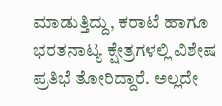ಮಾಡುತ್ತಿದ್ದು, ಕರಾಟೆ ಹಾಗೂ ಭರತನಾಟ್ಯ ಕ್ಷೇತ್ರಗಳಲ್ಲಿ ವಿಶೇಷ ಪ್ರತಿಭೆ ತೋರಿದ್ದಾರೆ. ಅಲ್ಲದೇ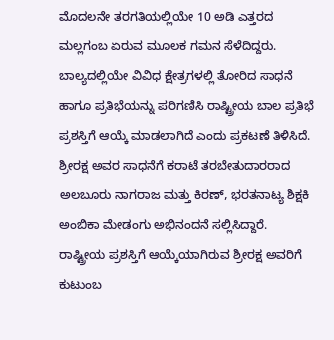ಮೊದಲನೇ ತರಗತಿಯಲ್ಲಿಯೇ 10 ಅಡಿ ಎತ್ತರದ ಮಲ್ಲಗಂಬ ಏರುವ ಮೂಲಕ ಗಮನ ಸೆಳೆದಿದ್ದರು.
ಬಾಲ್ಯದಲ್ಲಿಯೇ ವಿವಿಧ ಕ್ಷೇತ್ರಗಳಲ್ಲಿ ತೋರಿದ ಸಾಧನೆ ಹಾಗೂ ಪ್ರತಿಭೆಯನ್ನು ಪರಿಗಣಿಸಿ ರಾಷ್ಟ್ರೀಯ ಬಾಲ ಪ್ರತಿಭೆ ಪ್ರಶಸ್ತಿಗೆ ಆಯ್ಕೆ ಮಾಡಲಾಗಿದೆ ಎಂದು ಪ್ರಕಟಣೆ ತಿಳಿಸಿದೆ.
ಶ್ರೀರಕ್ಷ ಅವರ ಸಾಧನೆಗೆ ಕರಾಟೆ ತರಬೇತುದಾರರಾದ ಅಲಬೂರು ನಾಗರಾಜ ಮತ್ತು ಕಿರಣ್, ಭರತನಾಟ್ಯ ಶಿಕ್ಷಕಿ ಅಂಬಿಕಾ ಮೇಡಂಗು ಅಭಿನಂದನೆ ಸಲ್ಲಿಸಿದ್ದಾರೆ.
ರಾಷ್ಟ್ರೀಯ ಪ್ರಶಸ್ತಿಗೆ ಆಯ್ಕೆಯಾಗಿರುವ ಶ್ರೀರಕ್ಷ ಅವರಿಗೆ ಕುಟುಂಬ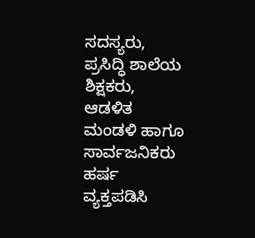ಸದಸ್ಯರು, ಪ್ರಸಿದ್ಧಿ ಶಾಲೆಯ ಶಿಕ್ಷಕರು, ಆಡಳಿತ ಮಂಡಳಿ ಹಾಗೂ ಸಾರ್ವಜನಿಕರು ಹರ್ಷ ವ್ಯಕ್ತಪಡಿಸಿ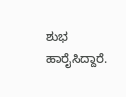ಶುಭ ಹಾರೈಸಿದ್ದಾರೆ.